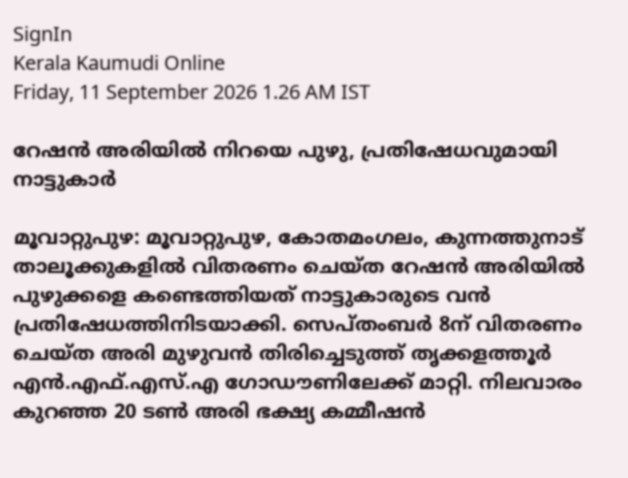SignIn
Kerala Kaumudi Online
Friday, 11 September 2026 1.26 AM IST

റേഷൻ അരിയിൽ നിറയെ പുഴു, പ്രതിഷേധവുമായി നാട്ടുകാർ

മൂവാറ്റുപുഴ: മൂവാറ്റുപുഴ, കോതമംഗലം, കുന്നത്തുനാട് താലൂക്കുകളിൽ വിതരണം ചെയ്ത റേഷൻ അരിയിൽ പുഴുക്കളെ കണ്ടെത്തിയത് നാട്ടുകാരുടെ വൻ പ്രതിഷേധത്തിനിടയാക്കി. സെപ്തംബർ 8ന് വിതരണം ചെയ്ത അരി മുഴുവൻ തിരിച്ചെടുത്ത് തൃക്കളത്തൂർ എൻ.എഫ്.എസ്.എ ഗോഡൗണിലേക്ക് മാറ്റി. നിലവാരം കുറഞ്ഞ 20 ടൺ അരി ഭക്ഷ്യ കമ്മീഷൻ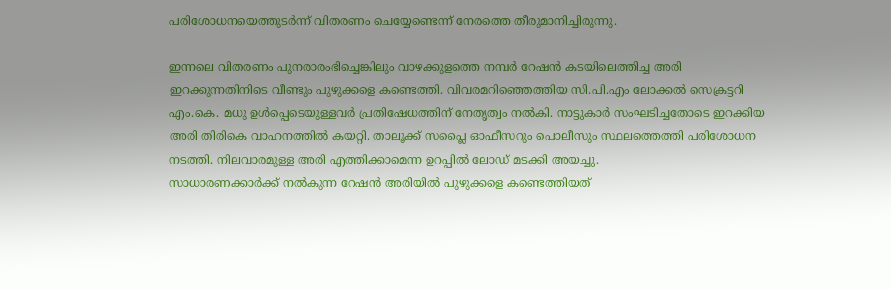പരിശോധനയെത്തുടർന്ന് വിതരണം ചെയ്യേണ്ടെന്ന് നേരത്തെ തീരുമാനിച്ചിരുന്നു.

ഇന്നലെ വിതരണം പുനരാരംഭിച്ചെങ്കിലും വാഴക്കുളത്തെ നമ്പർ റേഷൻ കടയിലെത്തിച്ച അരി ഇറക്കുന്നതിനിടെ വീണ്ടും പുഴുക്കളെ കണ്ടെത്തി. വിവരമറിഞ്ഞെത്തിയ സി.പി.എം ലോക്കൽ സെക്രട്ടറി എം.കെ. മധു ഉൾപ്പെടെയുള്ളവർ പ്രതിഷേധത്തിന് നേതൃത്വം നൽകി. നാട്ടുകാർ സംഘടിച്ചതോടെ ഇറക്കിയ അരി തിരികെ വാഹനത്തിൽ കയറ്റി. താലൂക്ക് സപ്ലൈ ഓഫീസറും പൊലീസും സ്ഥലത്തെത്തി പരിശോധന നടത്തി. നിലവാരമുള്ള അരി എത്തിക്കാമെന്ന ഉറപ്പിൽ ലോഡ് മടക്കി അയച്ചു.
സാധാരണക്കാർക്ക് നൽകുന്ന റേഷൻ അരിയിൽ പുഴുക്കളെ കണ്ടെത്തിയത്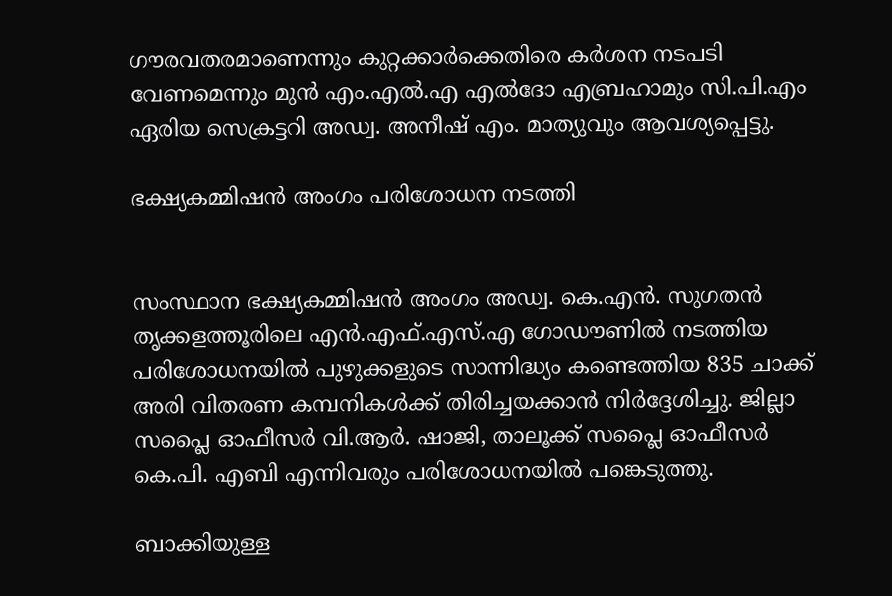ഗൗരവതരമാണെന്നും കുറ്റക്കാർക്കെതിരെ കർശന നടപടി വേണമെന്നും മുൻ എം.എൽ.എ എൽദോ എബ്രഹാമും സി.പി.എം ഏരിയ സെക്രട്ടറി അഡ്വ. അനീഷ് എം. മാത്യുവും ആവശ്യപ്പെട്ടു.

ഭക്ഷ്യകമ്മിഷൻ അംഗം പരിശോധന നടത്തി


സംസ്ഥാന ഭക്ഷ്യകമ്മിഷൻ അംഗം അഡ്വ. കെ.എൻ. സുഗതൻ തൃക്കളത്തൂരിലെ എൻ.എഫ്.എസ്.എ ഗോഡൗണിൽ നടത്തിയ പരിശോധനയിൽ പുഴുക്കളുടെ സാന്നിദ്ധ്യം കണ്ടെത്തിയ 835 ചാക്ക് അരി വിതരണ കമ്പനികൾക്ക് തിരിച്ചയക്കാൻ നിർദ്ദേശിച്ചു. ജില്ലാ സപ്ലൈ ഓഫീസർ വി.ആർ. ഷാജി, താലൂക്ക് സപ്ലൈ ഓഫീസർ കെ.പി. എബി എന്നിവരും പരിശോധനയിൽ പങ്കെടുത്തു.

ബാക്കിയുള്ള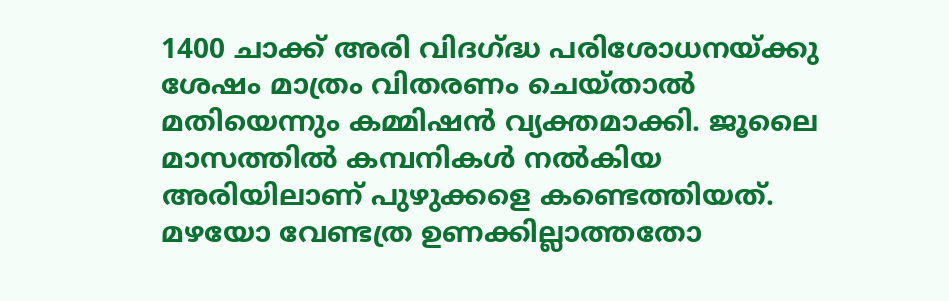1400 ചാക്ക് അരി വിദഗ്ദ്ധ പരിശോധനയ്ക്കു ശേഷം മാത്രം വിതരണം ചെയ്താൽ മതിയെന്നും കമ്മിഷൻ വ്യക്തമാക്കി. ജൂലൈ മാസത്തിൽ കമ്പനികൾ നൽകിയ അരിയിലാണ് പുഴുക്കളെ കണ്ടെത്തിയത്. മഴയോ വേണ്ടത്ര ഉണക്കില്ലാത്തതോ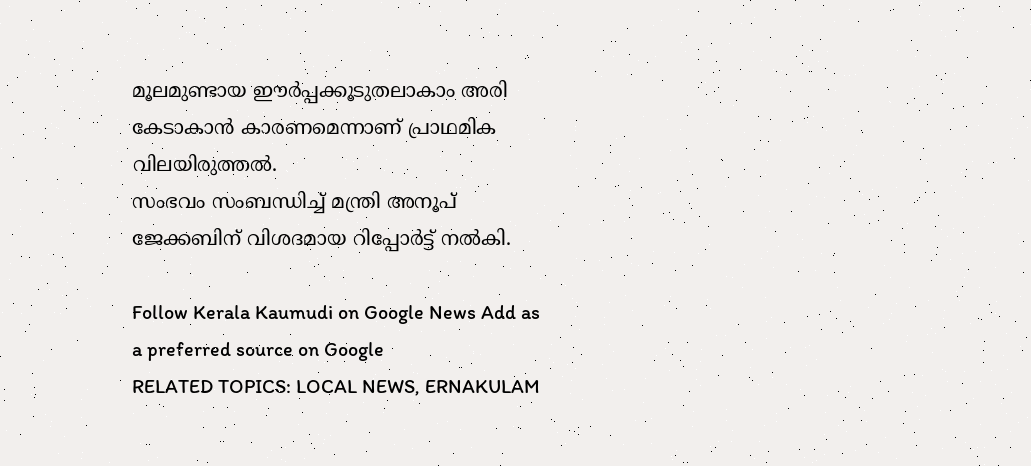മൂലമുണ്ടായ ഈർപ്പക്കൂടുതലാകാം അരി കേടാകാൻ കാരണമെന്നാണ് പ്രാഥമിക വിലയിരുത്തൽ.
സംഭവം സംബന്ധിച്ച് മന്ത്രി അനൂപ് ജേക്കബിന് വിശദമായ റിപ്പോർട്ട് നൽകി.

Follow Kerala Kaumudi on Google News Add as a preferred source on Google
RELATED TOPICS: LOCAL NEWS, ERNAKULAM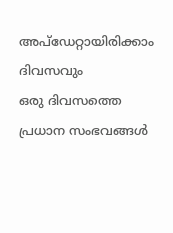അപ്ഡേറ്റായിരിക്കാം ദിവസവും
ഒരു ദിവസത്തെ പ്രധാന സംഭവങ്ങൾ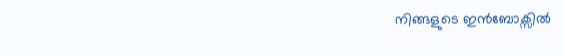നിങ്ങളുടെ ഇൻബോക്സിൽ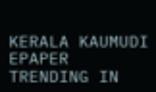KERALA KAUMUDI EPAPER
TRENDING IN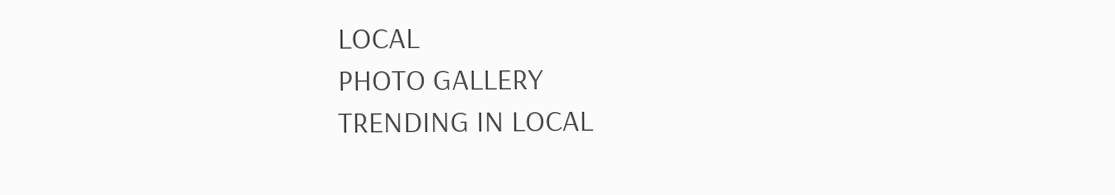LOCAL
PHOTO GALLERY
TRENDING IN LOCAL